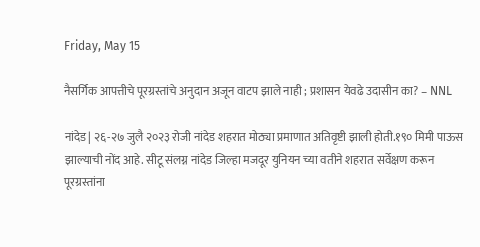Friday, May 15

नैसर्गिक आपत्तीचे पूरग्रस्तांचे अनुदान अजून वाटप झाले नाही ; प्रशासन येवढे उदासीन का? – NNL

नांदेड| २६-२७ जुलै २०२३ रोजी नांदेड शहरात मोठ्या प्रमाणात अतिवृष्टी झाली होती.१९० मिमी पाऊस झाल्याची नोंद आहे. सीटू संलग्न नांदेड जिल्हा मजदूर युनियन च्या वतीने शहरात सर्वेक्षण करून पूरग्रस्तांना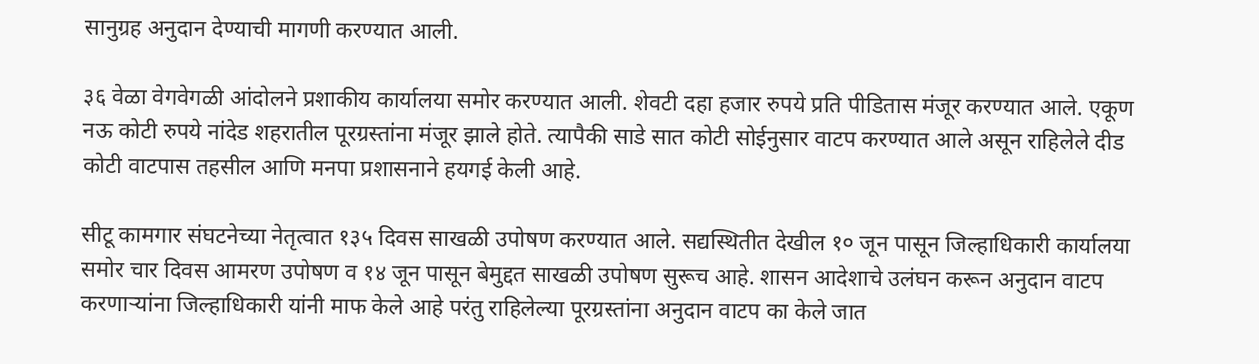सानुग्रह अनुदान देण्याची मागणी करण्यात आली.

३६ वेळा वेगवेगळी आंदोलने प्रशाकीय कार्यालया समोर करण्यात आली. शेवटी दहा हजार रुपये प्रति पीडितास मंजूर करण्यात आले. एकूण नऊ कोटी रुपये नांदेड शहरातील पूरग्रस्तांना मंजूर झाले होते. त्यापैकी साडे सात कोटी सोईनुसार वाटप करण्यात आले असून राहिलेले दीड कोटी वाटपास तहसील आणि मनपा प्रशासनाने हयगई केली आहे.

सीटू कामगार संघटनेच्या नेतृत्वात १३५ दिवस साखळी उपोषण करण्यात आले. सद्यस्थितीत देखील १० जून पासून जिल्हाधिकारी कार्यालया समोर चार दिवस आमरण उपोषण व १४ जून पासून बेमुद्दत साखळी उपोषण सुरूच आहे. शासन आदेशाचे उलंघन करून अनुदान वाटप करणाऱ्यांना जिल्हाधिकारी यांनी माफ केले आहे परंतु राहिलेल्या पूरग्रस्तांना अनुदान वाटप का केले जात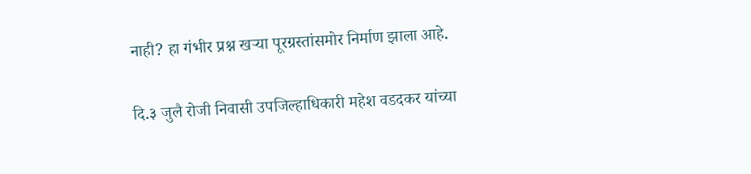नाही? हा गंभीर प्रश्न खऱ्या पूरग्रस्तांसमोर निर्माण झाला आहे.

दि.३ जुलै रोजी निवासी उपजिल्हाधिकारी महेश वडदकर यांच्या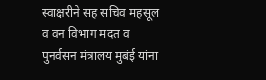स्वाक्षरीने सह सचिव महसूल व वन विभाग मदत व पुनर्वसन मंत्रालय मुबंई यांना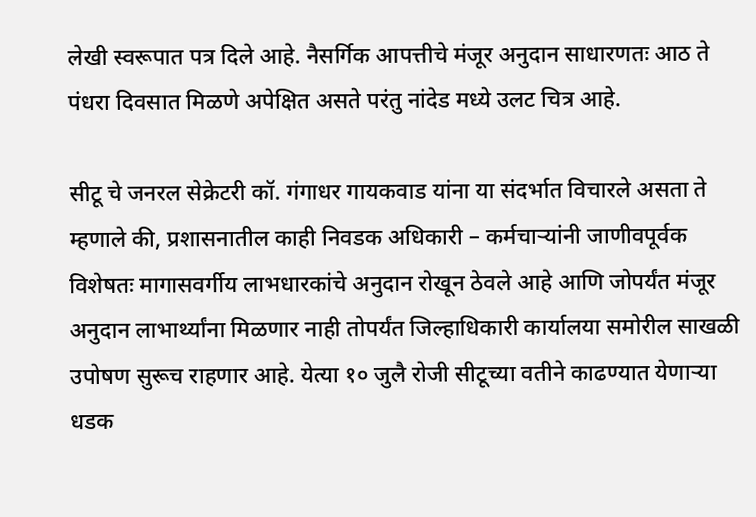लेखी स्वरूपात पत्र दिले आहे. नैसर्गिक आपत्तीचे मंजूर अनुदान साधारणतः आठ ते पंधरा दिवसात मिळणे अपेक्षित असते परंतु नांदेड मध्ये उलट चित्र आहे.

सीटू चे जनरल सेक्रेटरी कॉ. गंगाधर गायकवाड यांना या संदर्भात विचारले असता ते म्हणाले की, प्रशासनातील काही निवडक अधिकारी – कर्मचाऱ्यांनी जाणीवपूर्वक विशेषतः मागासवर्गीय लाभधारकांचे अनुदान रोखून ठेवले आहे आणि जोपर्यंत मंजूर अनुदान लाभार्थ्यांना मिळणार नाही तोपर्यंत जिल्हाधिकारी कार्यालया समोरील साखळी उपोषण सुरूच राहणार आहे. येत्या १० जुलै रोजी सीटूच्या वतीने काढण्यात येणाऱ्या धडक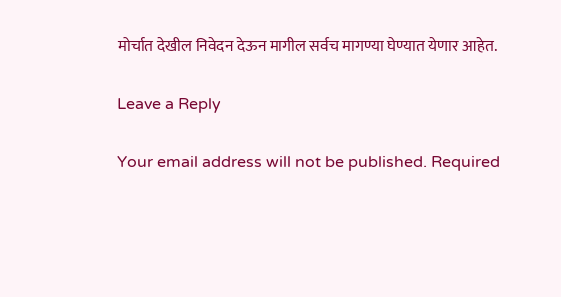मोर्चात देखील निवेदन देऊन मागील सर्वच मागण्या घेण्यात येणार आहेत.

Leave a Reply

Your email address will not be published. Required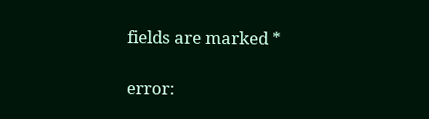fields are marked *

error: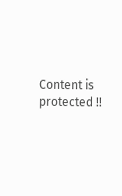Content is protected !!